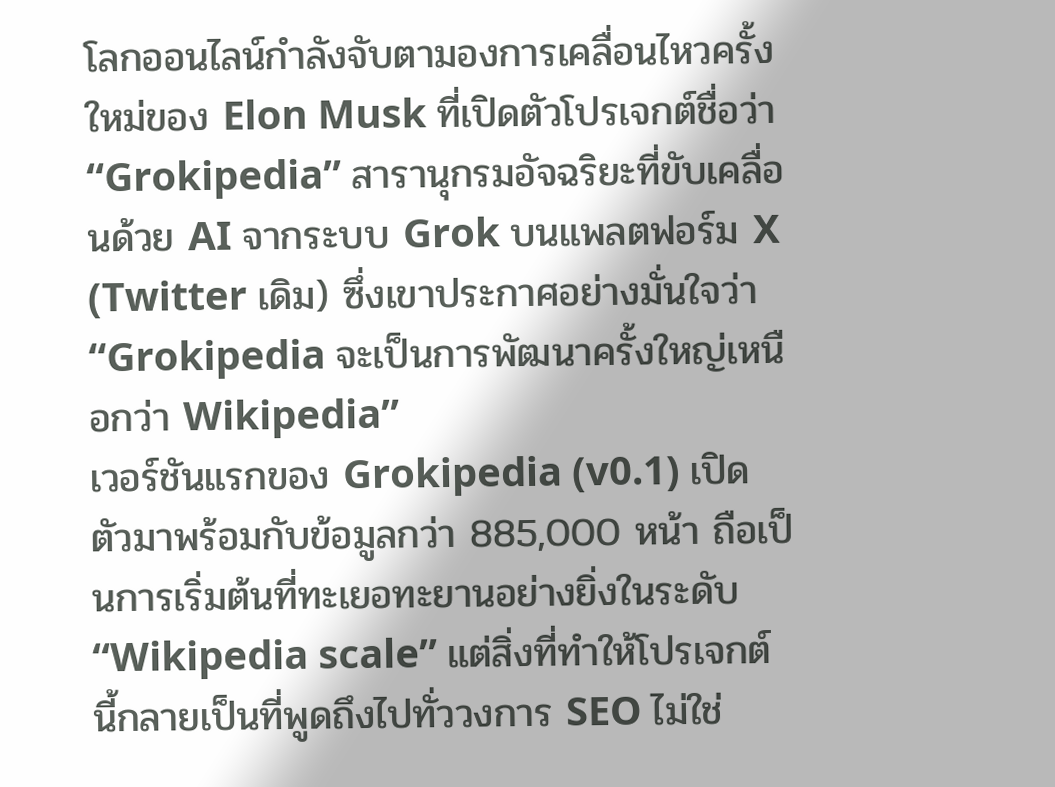โลกออนไลน์กำลังจับตามองการเคลื่อนไหวครั้งใหม่ของ Elon Musk ที่เปิดตัวโปรเจกต์ชื่อว่า “Grokipedia” สารานุกรมอัจฉริยะที่ขับเคลื่อนด้วย AI จากระบบ Grok บนแพลตฟอร์ม X (Twitter เดิม) ซึ่งเขาประกาศอย่างมั่นใจว่า “Grokipedia จะเป็นการพัฒนาครั้งใหญ่เหนือกว่า Wikipedia”
เวอร์ชันแรกของ Grokipedia (v0.1) เปิดตัวมาพร้อมกับข้อมูลกว่า 885,000 หน้า ถือเป็นการเริ่มต้นที่ทะเยอทะยานอย่างยิ่งในระดับ “Wikipedia scale” แต่สิ่งที่ทำให้โปรเจกต์นี้กลายเป็นที่พูดถึงไปทั่ววงการ SEO ไม่ใช่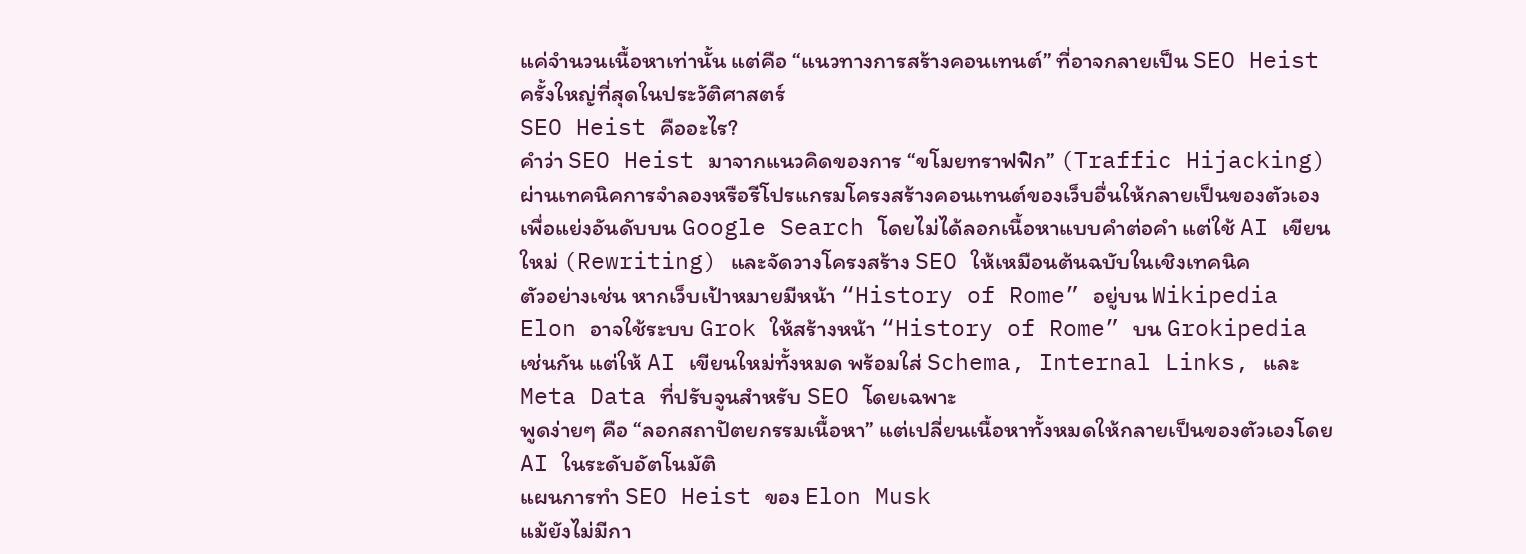แค่จำนวนเนื้อหาเท่านั้น แต่คือ “แนวทางการสร้างคอนเทนต์” ที่อาจกลายเป็น SEO Heist ครั้งใหญ่ที่สุดในประวัติศาสตร์
SEO Heist คืออะไร?
คำว่า SEO Heist มาจากแนวคิดของการ “ขโมยทราฟฟิก” (Traffic Hijacking) ผ่านเทคนิคการจำลองหรือรีโปรแกรมโครงสร้างคอนเทนต์ของเว็บอื่นให้กลายเป็นของตัวเอง เพื่อแย่งอันดับบน Google Search โดยไม่ได้ลอกเนื้อหาแบบคำต่อคำ แต่ใช้ AI เขียนใหม่ (Rewriting) และจัดวางโครงสร้าง SEO ให้เหมือนต้นฉบับในเชิงเทคนิค
ตัวอย่างเช่น หากเว็บเป้าหมายมีหน้า “History of Rome” อยู่บน Wikipedia Elon อาจใช้ระบบ Grok ให้สร้างหน้า “History of Rome” บน Grokipedia เช่นกัน แต่ให้ AI เขียนใหม่ทั้งหมด พร้อมใส่ Schema, Internal Links, และ Meta Data ที่ปรับจูนสำหรับ SEO โดยเฉพาะ
พูดง่ายๆ คือ “ลอกสถาปัตยกรรมเนื้อหา” แต่เปลี่ยนเนื้อหาทั้งหมดให้กลายเป็นของตัวเองโดย AI ในระดับอัตโนมัติ
แผนการทำ SEO Heist ของ Elon Musk
แม้ยังไม่มีกา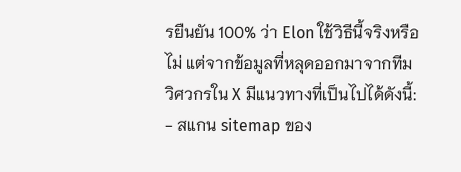รยืนยัน 100% ว่า Elon ใช้วิธีนี้จริงหรือไม่ แต่จากข้อมูลที่หลุดออกมาจากทีมวิศวกรใน X มีแนวทางที่เป็นไปได้ดังนี้:
- สแกน sitemap ของ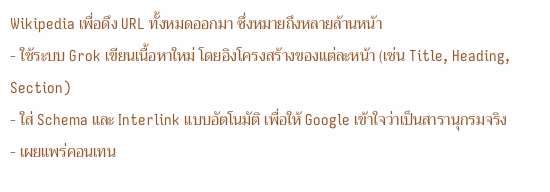Wikipedia เพื่อดึง URL ทั้งหมดออกมา ซึ่งหมายถึงหลายล้านหน้า
- ใช้ระบบ Grok เขียนเนื้อหาใหม่ โดยอิงโครงสร้างของแต่ละหน้า (เช่น Title, Heading, Section)
- ใส่ Schema และ Interlink แบบอัตโนมัติ เพื่อให้ Google เข้าใจว่าเป็นสารานุกรมจริง
- เผยแพร่คอนเทน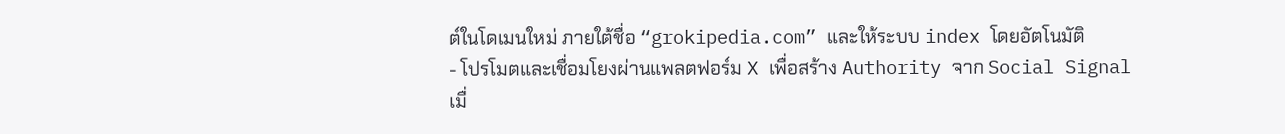ต์ในโดเมนใหม่ ภายใต้ชื่อ “grokipedia.com” และให้ระบบ index โดยอัตโนมัติ
- โปรโมตและเชื่อมโยงผ่านแพลตฟอร์ม X เพื่อสร้าง Authority จาก Social Signal
เมื่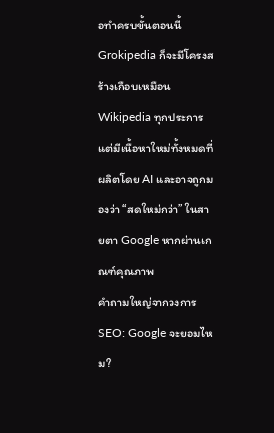อทำครบขั้นตอนนี้ Grokipedia ก็จะมีโครงสร้างเกือบเหมือน Wikipedia ทุกประการ แต่มีเนื้อหาใหม่ทั้งหมดที่ผลิตโดย AI และอาจถูกมองว่า “สดใหม่กว่า” ในสายตา Google หากผ่านเกณฑ์คุณภาพ
คำถามใหญ่จากวงการ SEO: Google จะยอมไหม?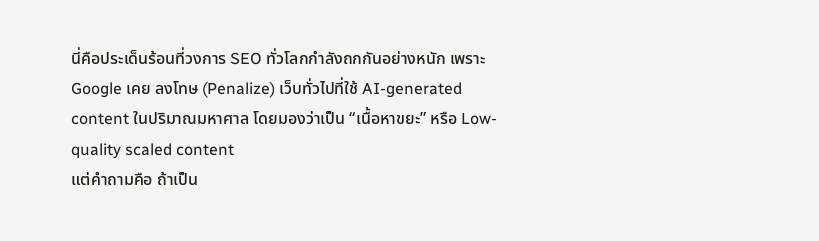นี่คือประเด็นร้อนที่วงการ SEO ทั่วโลกกำลังถกกันอย่างหนัก เพราะ Google เคย ลงโทษ (Penalize) เว็บทั่วไปที่ใช้ AI-generated content ในปริมาณมหาศาล โดยมองว่าเป็น “เนื้อหาขยะ” หรือ Low-quality scaled content
แต่คำถามคือ ถ้าเป็น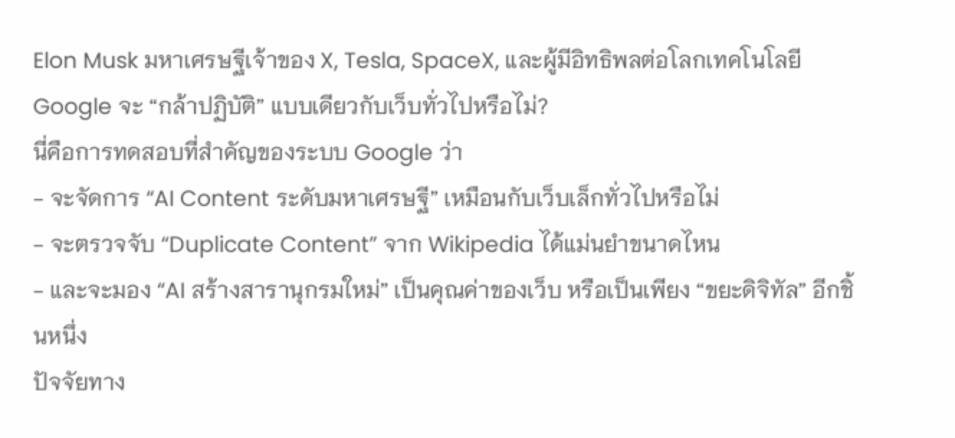Elon Musk มหาเศรษฐีเจ้าของ X, Tesla, SpaceX, และผู้มีอิทธิพลต่อโลกเทคโนโลยี Google จะ “กล้าปฏิบัติ” แบบเดียวกับเว็บทั่วไปหรือไม่?
นี่คือการทดสอบที่สำคัญของระบบ Google ว่า
- จะจัดการ “AI Content ระดับมหาเศรษฐี” เหมือนกับเว็บเล็กทั่วไปหรือไม่
- จะตรวจจับ “Duplicate Content” จาก Wikipedia ได้แม่นยำขนาดไหน
- และจะมอง “AI สร้างสารานุกรมใหม่” เป็นคุณค่าของเว็บ หรือเป็นเพียง “ขยะดิจิทัล” อีกชิ้นหนึ่ง
ปัจจัยทาง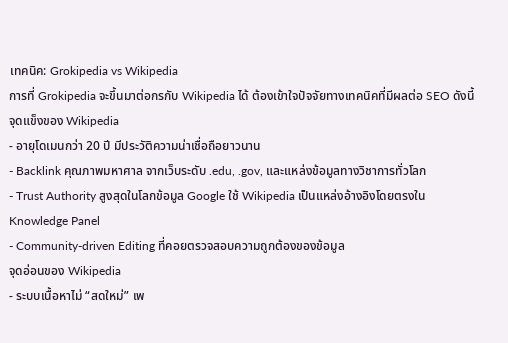เทคนิค: Grokipedia vs Wikipedia
การที่ Grokipedia จะขึ้นมาต่อกรกับ Wikipedia ได้ ต้องเข้าใจปัจจัยทางเทคนิคที่มีผลต่อ SEO ดังนี้
จุดแข็งของ Wikipedia
- อายุโดเมนกว่า 20 ปี มีประวัติความน่าเชื่อถือยาวนาน
- Backlink คุณภาพมหาศาล จากเว็บระดับ .edu, .gov, และแหล่งข้อมูลทางวิชาการทั่วโลก
- Trust Authority สูงสุดในโลกข้อมูล Google ใช้ Wikipedia เป็นแหล่งอ้างอิงโดยตรงใน Knowledge Panel
- Community-driven Editing ที่คอยตรวจสอบความถูกต้องของข้อมูล
จุดอ่อนของ Wikipedia
- ระบบเนื้อหาไม่ “สดใหม่” เพ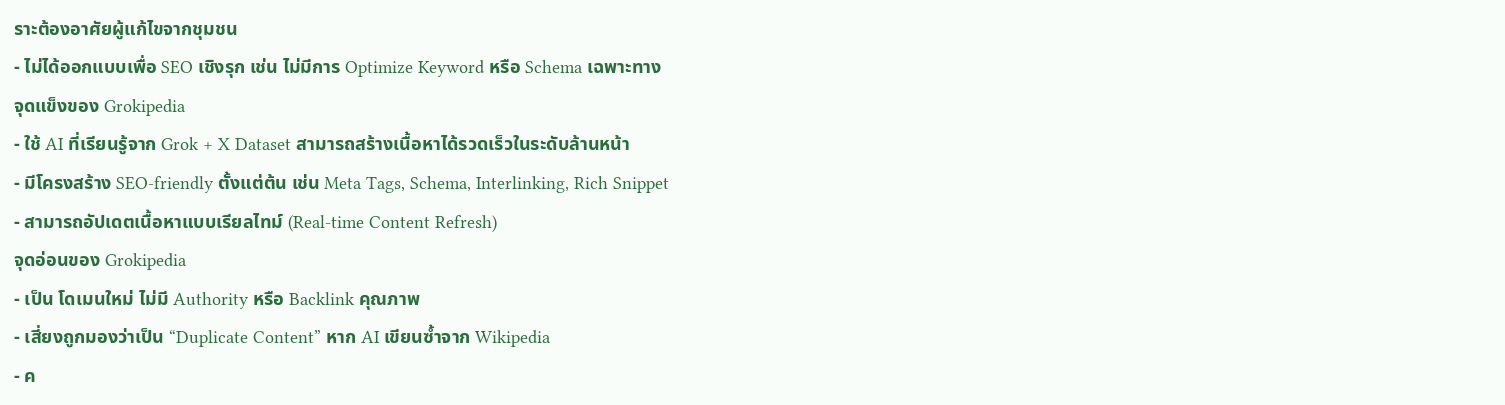ราะต้องอาศัยผู้แก้ไขจากชุมชน
- ไม่ได้ออกแบบเพื่อ SEO เชิงรุก เช่น ไม่มีการ Optimize Keyword หรือ Schema เฉพาะทาง
จุดแข็งของ Grokipedia
- ใช้ AI ที่เรียนรู้จาก Grok + X Dataset สามารถสร้างเนื้อหาได้รวดเร็วในระดับล้านหน้า
- มีโครงสร้าง SEO-friendly ตั้งแต่ต้น เช่น Meta Tags, Schema, Interlinking, Rich Snippet
- สามารถอัปเดตเนื้อหาแบบเรียลไทม์ (Real-time Content Refresh)
จุดอ่อนของ Grokipedia
- เป็น โดเมนใหม่ ไม่มี Authority หรือ Backlink คุณภาพ
- เสี่ยงถูกมองว่าเป็น “Duplicate Content” หาก AI เขียนซ้ำจาก Wikipedia
- ค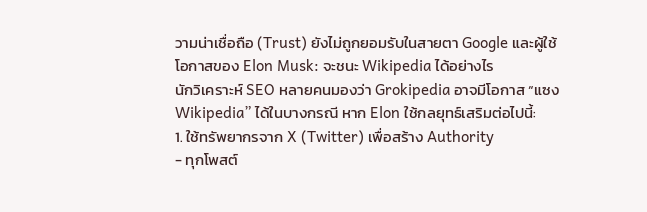วามน่าเชื่อถือ (Trust) ยังไม่ถูกยอมรับในสายตา Google และผู้ใช้
โอกาสของ Elon Musk: จะชนะ Wikipedia ได้อย่างไร
นักวิเคราะห์ SEO หลายคนมองว่า Grokipedia อาจมีโอกาส “แซง Wikipedia” ได้ในบางกรณี หาก Elon ใช้กลยุทธ์เสริมต่อไปนี้:
1. ใช้ทรัพยากรจาก X (Twitter) เพื่อสร้าง Authority
- ทุกโพสต์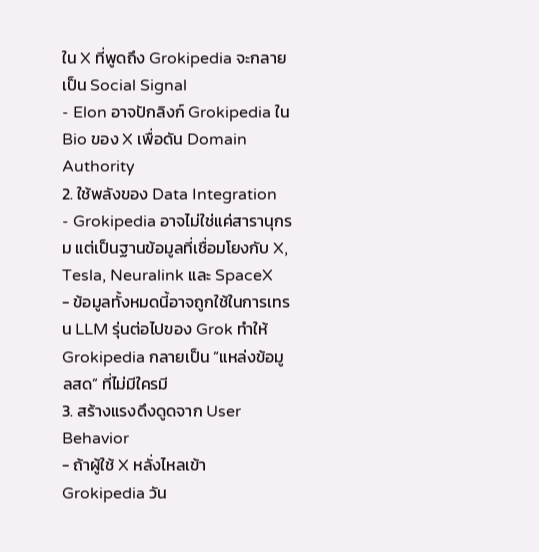ใน X ที่พูดถึง Grokipedia จะกลายเป็น Social Signal
- Elon อาจปักลิงก์ Grokipedia ใน Bio ของ X เพื่อดัน Domain Authority
2. ใช้พลังของ Data Integration
- Grokipedia อาจไม่ใช่แค่สารานุกรม แต่เป็นฐานข้อมูลที่เชื่อมโยงกับ X, Tesla, Neuralink และ SpaceX
- ข้อมูลทั้งหมดนี้อาจถูกใช้ในการเทรน LLM รุ่นต่อไปของ Grok ทำให้ Grokipedia กลายเป็น “แหล่งข้อมูลสด” ที่ไม่มีใครมี
3. สร้างแรงดึงดูดจาก User Behavior
- ถ้าผู้ใช้ X หลั่งไหลเข้า Grokipedia วัน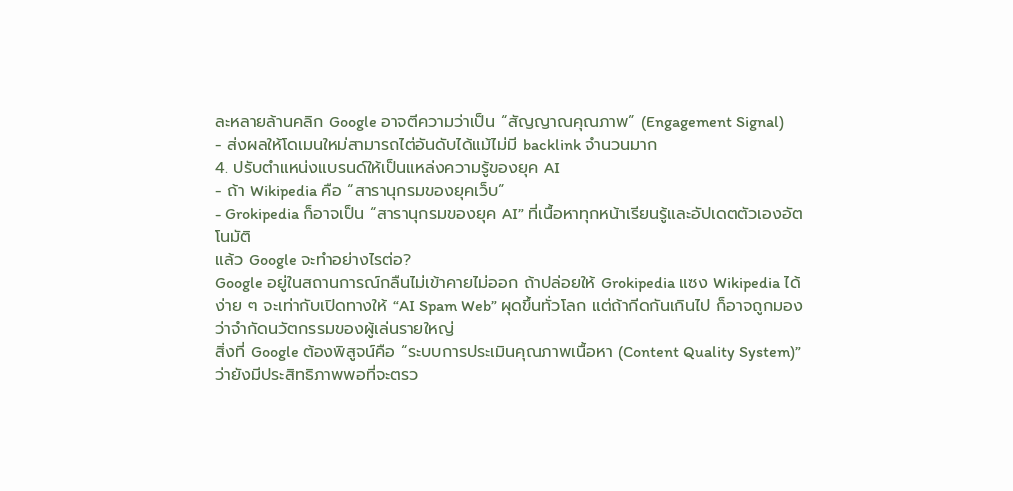ละหลายล้านคลิก Google อาจตีความว่าเป็น “สัญญาณคุณภาพ” (Engagement Signal)
- ส่งผลให้โดเมนใหม่สามารถไต่อันดับได้แม้ไม่มี backlink จำนวนมาก
4. ปรับตำแหน่งแบรนด์ให้เป็นแหล่งความรู้ของยุค AI
- ถ้า Wikipedia คือ “สารานุกรมของยุคเว็บ”
- Grokipedia ก็อาจเป็น “สารานุกรมของยุค AI” ที่เนื้อหาทุกหน้าเรียนรู้และอัปเดตตัวเองอัตโนมัติ
แล้ว Google จะทำอย่างไรต่อ?
Google อยู่ในสถานการณ์กลืนไม่เข้าคายไม่ออก ถ้าปล่อยให้ Grokipedia แซง Wikipedia ได้ง่าย ๆ จะเท่ากับเปิดทางให้ “AI Spam Web” ผุดขึ้นทั่วโลก แต่ถ้ากีดกันเกินไป ก็อาจถูกมองว่าจำกัดนวัตกรรมของผู้เล่นรายใหญ่
สิ่งที่ Google ต้องพิสูจน์คือ “ระบบการประเมินคุณภาพเนื้อหา (Content Quality System)” ว่ายังมีประสิทธิภาพพอที่จะตรว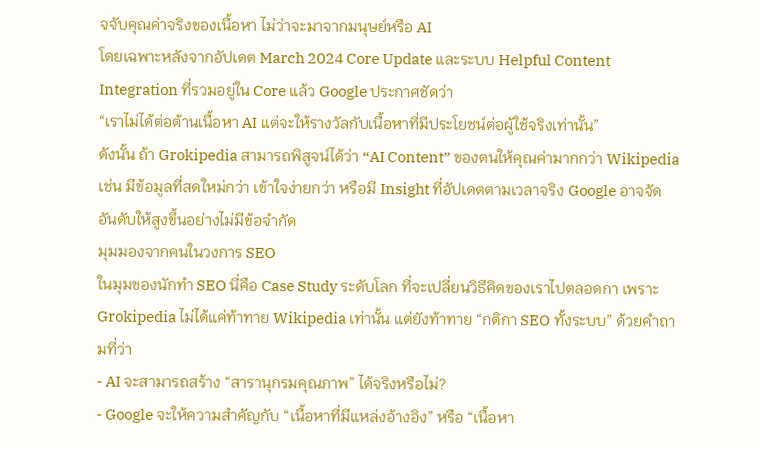จจับคุณค่าจริงของเนื้อหา ไม่ว่าจะมาจากมนุษย์หรือ AI
โดยเฉพาะหลังจากอัปเดต March 2024 Core Update และระบบ Helpful Content Integration ที่รวมอยู่ใน Core แล้ว Google ประกาศชัดว่า
“เราไม่ได้ต่อต้านเนื้อหา AI แต่จะให้รางวัลกับเนื้อหาที่มีประโยชน์ต่อผู้ใช้จริงเท่านั้น”
ดังนั้น ถ้า Grokipedia สามารถพิสูจน์ได้ว่า “AI Content” ของตนให้คุณค่ามากกว่า Wikipedia เช่น มีข้อมูลที่สดใหม่กว่า เข้าใจง่ายกว่า หรือมี Insight ที่อัปเดตตามเวลาจริง Google อาจจัดอันดับให้สูงขึ้นอย่างไม่มีข้อจำกัด
มุมมองจากคนในวงการ SEO
ในมุมของนักทำ SEO นี่คือ Case Study ระดับโลก ที่จะเปลี่ยนวิธีคิดของเราไปตลอดกา เพราะ Grokipedia ไม่ได้แค่ท้าทาย Wikipedia เท่านั้น แต่ยังท้าทาย “กติกา SEO ทั้งระบบ” ด้วยคำถามที่ว่า
- AI จะสามารถสร้าง “สารานุกรมคุณภาพ” ได้จริงหรือไม่?
- Google จะให้ความสำคัญกับ “เนื้อหาที่มีแหล่งอ้างอิง” หรือ “เนื้อหา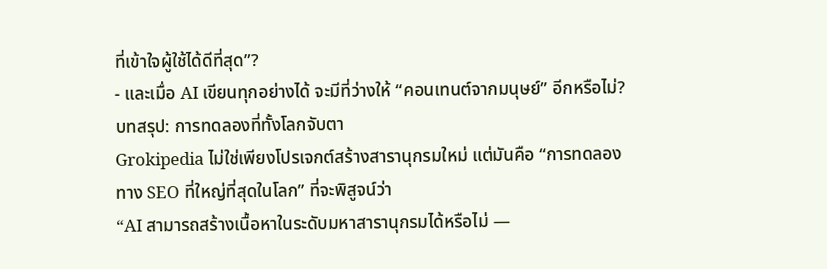ที่เข้าใจผู้ใช้ได้ดีที่สุด”?
- และเมื่อ AI เขียนทุกอย่างได้ จะมีที่ว่างให้ “คอนเทนต์จากมนุษย์” อีกหรือไม่?
บทสรุป: การทดลองที่ทั้งโลกจับตา
Grokipedia ไม่ใช่เพียงโปรเจกต์สร้างสารานุกรมใหม่ แต่มันคือ “การทดลองทาง SEO ที่ใหญ่ที่สุดในโลก” ที่จะพิสูจน์ว่า
“AI สามารถสร้างเนื้อหาในระดับมหาสารานุกรมได้หรือไม่ —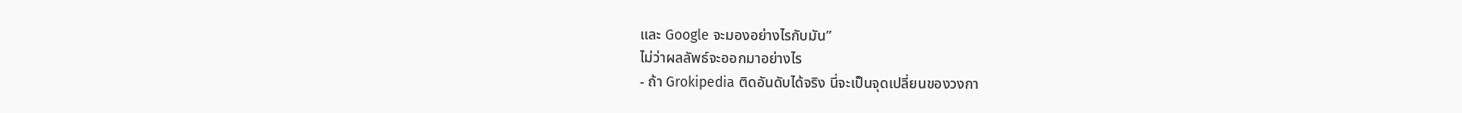และ Google จะมองอย่างไรกับมัน”
ไม่ว่าผลลัพธ์จะออกมาอย่างไร
- ถ้า Grokipedia ติดอันดับได้จริง นี่จะเป็นจุดเปลี่ยนของวงกา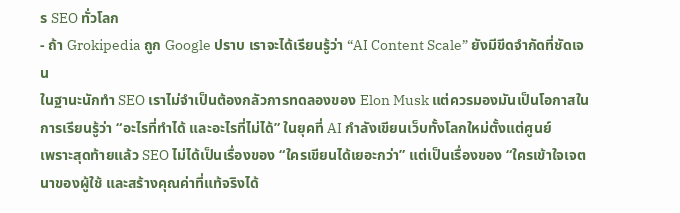ร SEO ทั่วโลก
- ถ้า Grokipedia ถูก Google ปราบ เราจะได้เรียนรู้ว่า “AI Content Scale” ยังมีขีดจำกัดที่ชัดเจน
ในฐานะนักทำ SEO เราไม่จำเป็นต้องกลัวการทดลองของ Elon Musk แต่ควรมองมันเป็นโอกาสในการเรียนรู้ว่า “อะไรที่ทำได้ และอะไรที่ไม่ได้” ในยุคที่ AI กำลังเขียนเว็บทั้งโลกใหม่ตั้งแต่ศูนย์
เพราะสุดท้ายแล้ว SEO ไม่ได้เป็นเรื่องของ “ใครเขียนได้เยอะกว่า” แต่เป็นเรื่องของ “ใครเข้าใจเจตนาของผู้ใช้ และสร้างคุณค่าที่แท้จริงได้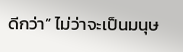ดีกว่า” ไม่ว่าจะเป็นมนุษ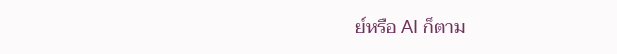ย์หรือ AI ก็ตาม